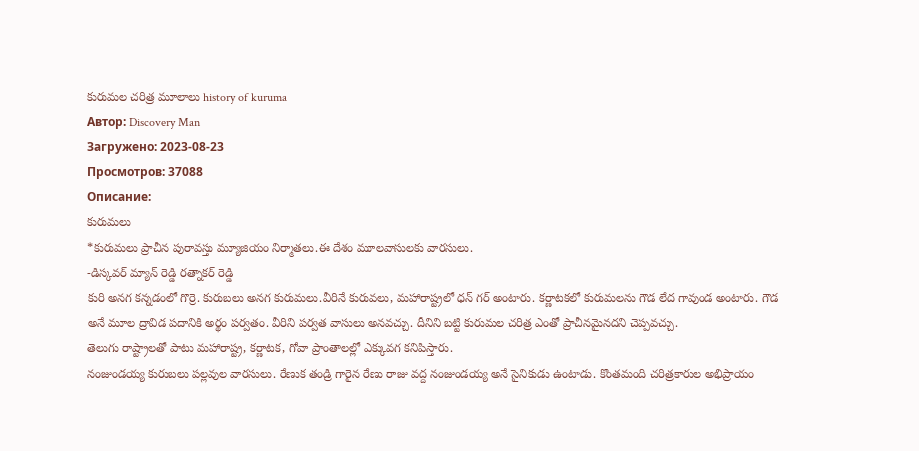కురుమల చరిత్ర మూలాలు history of kuruma
Автор: Discovery Man
Загружено: 2023-08-23
Просмотров: 37088
Описание:
కురుమలు
*కురుమలు ప్రాచీన పురావస్తు మ్యూజియం నిర్మాతలు.ఈ దేశం మూలవాసులకు వారసులు.
-డిస్కవర్ మ్యాన్ రెడ్డి రత్నాకర్ రెడ్డి
కురి అనగ కన్నడంలో గొర్రె. కురుబలు అనగ కురుమలు.వీరినే కురువలు, మహారాష్ట్రలో ధన్ గర్ అంటారు. కర్ణాటకలో కురుమలను గౌడ లేద గావుండ అంటారు. గౌడ అనే మూల ద్రావిడ పదానికి అర్థం పర్వతం. వీరిని పర్వత వాసులు అనవచ్చు. దీనిని బట్టి కురుమల చరిత్ర ఎంతో ప్రాచీనమైనదని చెప్పవచ్చు.
తెలుగు రాష్ట్రాలతో పాటు మహారాష్ట్ర, కర్ణాటక, గోవా ప్రాంతాలల్లో ఎక్కువగ కనిపిస్తారు.
నంజుండయ్య కురుబలు పల్లవుల వారసులు. రేణుక తండ్రి గారైన రేణు రాజు వద్ద నంజుండయ్య అనే సైనికుడు ఉంటాడు. కొంతమంది చరిత్రకారుల అభిప్రాయం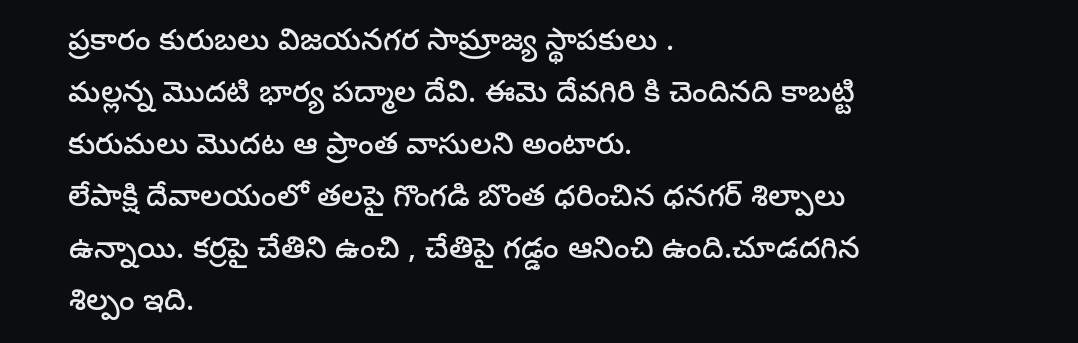ప్రకారం కురుబలు విజయనగర సామ్రాజ్య స్థాపకులు .
మల్లన్న మొదటి భార్య పద్మాల దేవి. ఈమె దేవగిరి కి చెందినది కాబట్టి కురుమలు మొదట ఆ ప్రాంత వాసులని అంటారు.
లేపాక్షి దేవాలయంలో తలపై గొంగడి బొంత ధరించిన ధనగర్ శిల్పాలు ఉన్నాయి. కర్రపై చేతిని ఉంచి , చేతిపై గడ్డం ఆనించి ఉంది.చూడదగిన శిల్పం ఇది.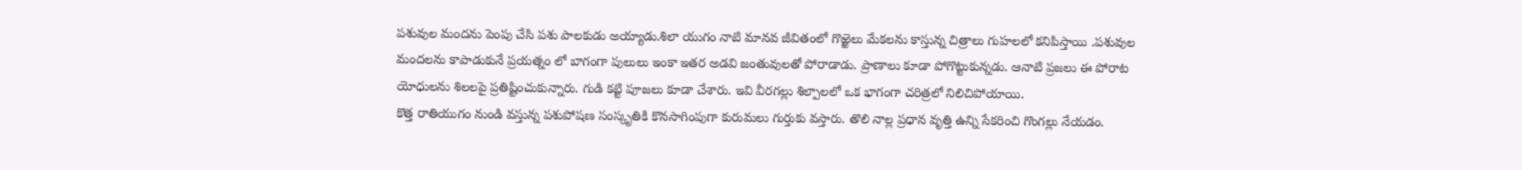పశువుల మందను పెంపు చేసి పశు పాలకుడు అయ్యాడు.శిలా యుగం నాటి మానవ జీవితంలో గొఱ్ఱెలు మేకలను కాస్తున్న చిత్రాలు గుహలలో కనిపిస్తాయి .పశువుల మందలను కాపాడుకునే ప్రయత్నం లో బాగంగా పులులు ఇంకా ఇతర అడవి జంతువులతో పోరాడాడు. ప్రాణాలు కూడా పోగొట్టుకున్నడు. ఆనాటి ప్రజలు ఈ పోరాట యోధులను శిలలపై ప్రతిష్టించుకున్నారు. గుడి కట్టి పూజలు కూడా చేశారు. ఇవి వీరగల్లు శిల్పాలలో ఒక భాగంగా చరిత్రలో నిలిచిపోయాయి.
కొత్త రాతియుగం నుండి వస్తున్న పశుపోషణ సంస్కృతికి కొనసాగింపుగా కురుమలు గుర్తుకు వస్తారు. తొలి నాల్ల ప్రధాన వృత్తి ఉన్ని సేకరించి గొంగల్లు నేయడం.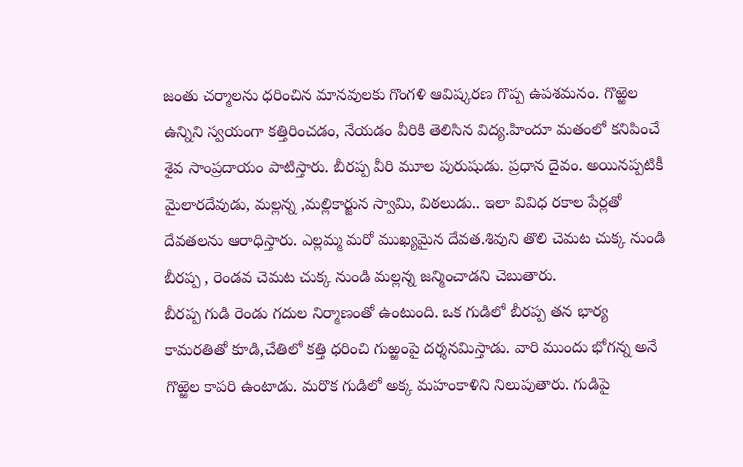జంతు చర్మాలను ధరించిన మానవులకు గొంగళి ఆవిష్కరణ గొప్ప ఉపశమనం. గొఱ్ఱెల ఉన్నిని స్వయంగా కత్తిరించడం, నేయడం వీరికి తెలిసిన విద్య.హిందూ మతంలో కనిపించే శైవ సాంప్రదాయం పాటిస్తారు. బీరప్ప వీరి మూల పురుషుడు. ప్రధాన దైవం. అయినప్పటికీ మైలారదేవుడు, మల్లన్న ,మల్లికార్జున స్వామి, విఠలుడు.. ఇలా వివిధ రకాల పేర్లతో దేవతలను ఆరాధిస్తారు. ఎల్లమ్మ మరో ముఖ్యమైన దేవత.శివుని తొలి చెమట చుక్క నుండి బీరప్ప , రెండవ చెమట చుక్క నుండి మల్లన్న జన్మించాడని చెబుతారు.
బీరప్ప గుడి రెండు గదుల నిర్మాణంతో ఉంటుంది. ఒక గుడిలో బీరప్ప తన భార్య కామరతితో కూడి,చేతిలో కత్తి ధరించి గుఱ్ఱంపై దర్శనమిస్తాడు. వారి ముందు భోగన్న అనే గొఱ్ఱెల కాపరి ఉంటాడు. మరొక గుడిలో అక్క మహంకాళిని నిలుపుతారు. గుడిపై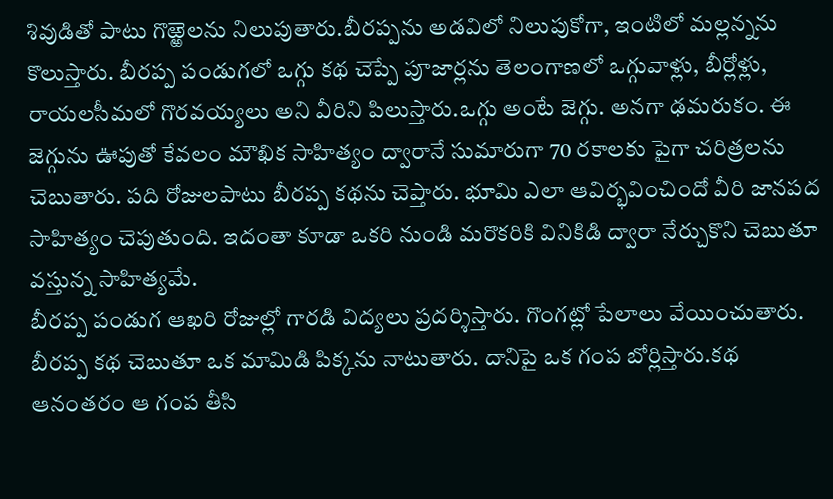శివుడితో పాటు గొఱ్ఱెలను నిలుపుతారు.బీరప్పను అడవిలో నిలుపుకోగా, ఇంటిలో మల్లన్నను కొలుస్తారు. బీరప్ప పండుగలో ఒగ్గు కథ చెప్పే పూజార్లను తెలంగాణలో ఒగ్గువాళ్లు, బీర్లోళ్లు, రాయలసీమలో గొరవయ్యలు అని వీరిని పిలుస్తారు.ఒగ్గు అంటే జెగ్గు. అనగా ఢమరుకం. ఈ జెగ్గును ఊపుతో కేవలం మౌఖిక సాహిత్యం ద్వారానే సుమారుగా 70 రకాలకు పైగా చరిత్రలను చెబుతారు. పది రోజులపాటు బీరప్ప కథను చెప్తారు. భూమి ఎలా ఆవిర్భవించిందో వీరి జానపద సాహిత్యం చెపుతుంది. ఇదంతా కూడా ఒకరి నుండి మరొకరికి వినికిడి ద్వారా నేర్చుకొని చెబుతూ వస్తున్న సాహిత్యమే.
బీరప్ప పండుగ ఆఖరి రోజుల్లో గారడి విద్యలు ప్రదర్శిస్తారు. గొంగట్లో పేలాలు వేయించుతారు. బీరప్ప కథ చెబుతూ ఒక మామిడి పిక్కను నాటుతారు. దానిపై ఒక గంప బోర్లిస్తారు.కథ ఆనంతరం ఆ గంప తీసి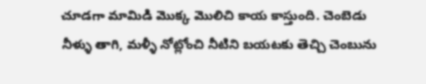చూడగా మామిడి మొక్క మొలిచి కాయ కాస్తుంది. చెంబెడు నీళ్ళు తాగి, మళ్ళీ నోట్లోంచి నీటిని బయటకు తెచ్చి చెంబును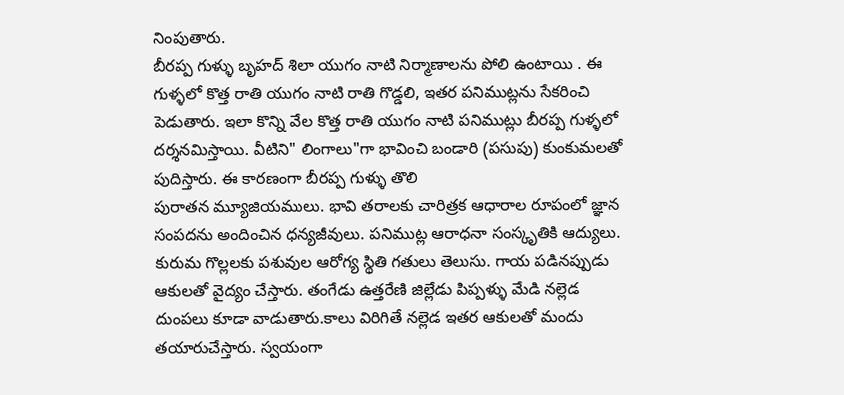నింపుతారు.
బీరప్ప గుళ్ళు బృహద్ శిలా యుగం నాటి నిర్మాణాలను పోలి ఉంటాయి . ఈ గుళ్ళలో కొత్త రాతి యుగం నాటి రాతి గొడ్డలి, ఇతర పనిముట్లను సేకరించి పెడుతారు. ఇలా కొన్ని వేల కొత్త రాతి యుగం నాటి పనిముట్లు బీరప్ప గుళ్ళలో దర్శనమిస్తాయి. వీటిని" లింగాలు"గా భావించి బండారి (పసుపు) కుంకుమలతో పుదిస్తారు. ఈ కారణంగా బీరప్ప గుళ్ళు తొలి
పురాతన మ్యూజియములు. భావి తరాలకు చారిత్రక ఆధారాల రూపంలో జ్ఞాన సంపదను అందించిన ధన్యజీవులు. పనిముట్ల ఆరాధనా సంస్కృతికి ఆద్యులు.
కురుమ గొల్లలకు పశువుల ఆరోగ్య స్థితి గతులు తెలుసు. గాయ పడినప్పుడు ఆకులతో వైద్యం చేస్తారు. తంగేడు ఉత్తరేణి జిల్లేడు పిప్పళ్ళు మేడి నల్లెడ దుంపలు కూడా వాడుతారు.కాలు విరిగితే నల్లెడ ఇతర ఆకులతో మందు తయారుచేస్తారు. స్వయంగా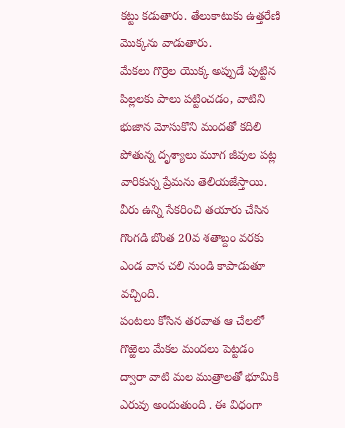కట్టు కడుతారు. తేలుకాటుకు ఉత్తరేణి మొక్కను వాడుతారు.
మేకలు గొర్రెల యొక్క అప్పుడే పుట్టిన పిల్లలకు పాలు పట్టించడం, వాటిని భుజాన మోసుకొని మందతో కదిలి పోతున్న దృశ్యాలు మూగ జీవుల పట్ల వారికున్న ప్రేమను తెలియజేస్తాయి.
వీరు ఉన్ని సేకరించి తయారు చేసిన గొంగడి బొంత 20వ శతాబ్దం వరకు ఎండ వాన చలి నుండి కాపాడుతూ వచ్చింది.
పంటలు కోసిన తరవాత ఆ చేలలో
గొఱ్ఱెలు మేకల మందలు పెట్టడం ద్వారా వాటి మల ముత్రాలతో భూమికి ఎరువు అందుతుంది . ఈ విధంగా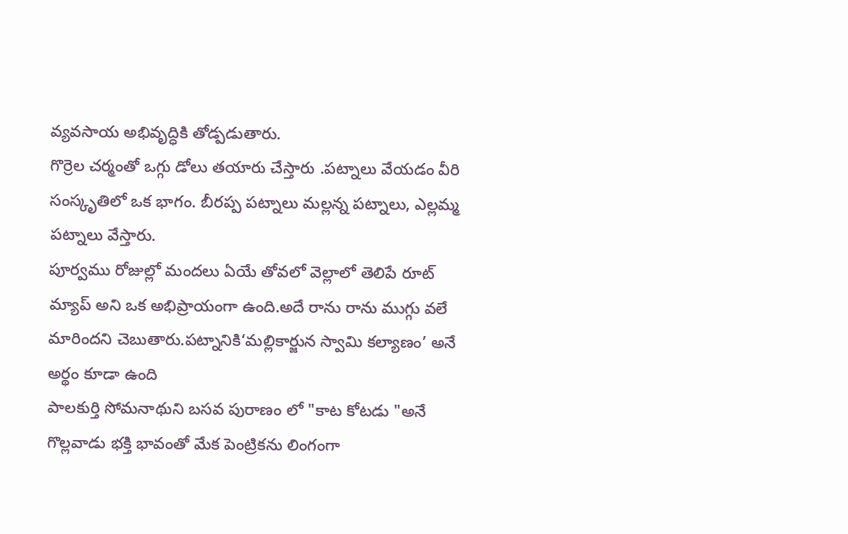వ్యవసాయ అభివృద్ధికి తోడ్పడుతారు.
గొర్రెల చర్మంతో ఒగ్గు డోలు తయారు చేస్తారు .పట్నాలు వేయడం వీరి సంస్కృతిలో ఒక భాగం. బీరప్ప పట్నాలు మల్లన్న పట్నాలు, ఎల్లమ్మ పట్నాలు వేస్తారు.
పూర్వము రోజుల్లో మందలు ఏయే తోవలో వెల్లాలో తెలిపే రూట్ మ్యాప్ అని ఒక అభిప్రాయంగా ఉంది.అదే రాను రాను ముగ్గు వలే మారిందని చెబుతారు.పట్నానికి‘మల్లికార్జున స్వామి కల్యాణం’ అనే అర్థం కూడా ఉంది
పాలకుర్తి సోమనాథుని బసవ పురాణం లో "కాట కోటడు "అనే గొల్లవాడు భక్తి భావంతో మేక పెంట్రికను లింగంగా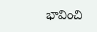భావించి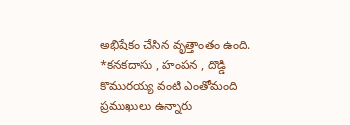అభిషేకం చేసిన వృత్తాంతం ఉంది.
*కనకదాసు , హంపన , దొడ్డి కొమురయ్య వంటి ఎంతోమంది ప్రముఖులు ఉన్నారు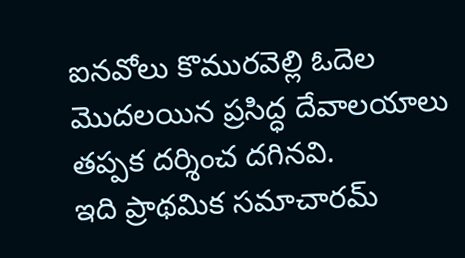ఐనవోలు కొమురవెల్లి ఓదెల మొదలయిన ప్రసిద్ధ దేవాలయాలు తప్పక దర్శించ దగినవి.
ఇది ప్రాథమిక సమాచారమ్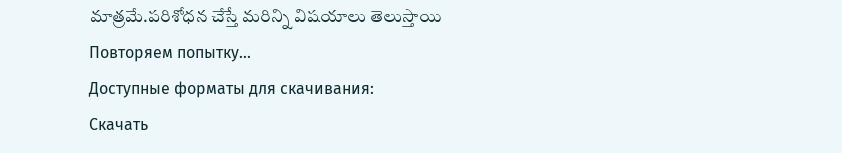మాత్రమే.పరిశోధన చేస్తే మరిన్ని విషయాలు తెలుస్తాయి
Повторяем попытку...
Доступные форматы для скачивания:
Скачать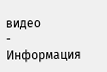видео
-
Информация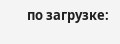по загрузке: